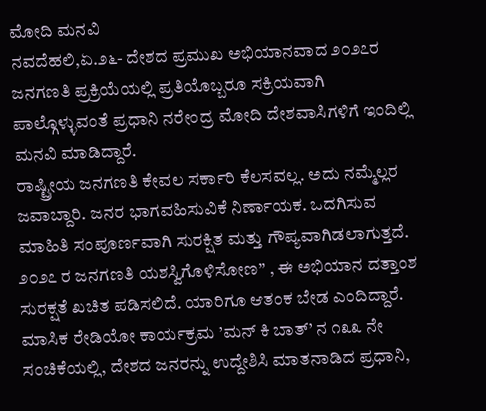ಮೋದಿ ಮನವಿ
ನವದೆಹಲಿ,ಏ.೨೬- ದೇಶದ ಪ್ರಮುಖ ಅಭಿಯಾನವಾದ ೨೦೨೭ರ ಜನಗಣತಿ ಪ್ರಕ್ರಿಯೆಯಲ್ಲಿ ಪ್ರತಿಯೊಬ್ಬರೂ ಸಕ್ರಿಯವಾಗಿ ಪಾಲ್ಗೊಳ್ಳುವಂತೆ ಪ್ರಧಾನಿ ನರೇಂದ್ರ ಮೋದಿ ದೇಶವಾಸಿಗಳಿಗೆ ಇಂದಿಲ್ಲಿ ಮನವಿ ಮಾಡಿದ್ದಾರೆ.
ರಾಷ್ಟ್ರೀಯ ಜನಗಣತಿ ಕೇವಲ ಸರ್ಕಾರಿ ಕೆಲಸವಲ್ಲ. ಅದು ನಮ್ಮೆಲ್ಲರ ಜವಾಬ್ದಾರಿ. ಜನರ ಭಾಗವಹಿಸುವಿಕೆ ನಿರ್ಣಾಯಕ. ಒದಗಿಸುವ ಮಾಹಿತಿ ಸಂಪೂರ್ಣವಾಗಿ ಸುರಕ್ಷಿತ ಮತ್ತು ಗೌಪ್ಯವಾಗಿಡಲಾಗುತ್ತದೆ. ೨೦೨೭ ರ ಜನಗಣತಿ ಯಶಸ್ವಿಗೊಳಿಸೋಣ” , ಈ ಅಭಿಯಾನ ದತ್ತಾಂಶ ಸುರಕ್ಷತೆ ಖಚಿತ ಪಡಿಸಲಿದೆ. ಯಾರಿಗೂ ಆತಂಕ ಬೇಡ ಎಂದಿದ್ದಾರೆ.
ಮಾಸಿಕ ರೇಡಿಯೋ ಕಾರ್ಯಕ್ರಮ ’ಮನ್ ಕಿ ಬಾತ್’ ನ ೧೩೩ ನೇ ಸಂಚಿಕೆಯಲ್ಲಿ, ದೇಶದ ಜನರನ್ನು ಉದ್ದೇಶಿಸಿ ಮಾತನಾಡಿದ ಪ್ರಧಾನಿ,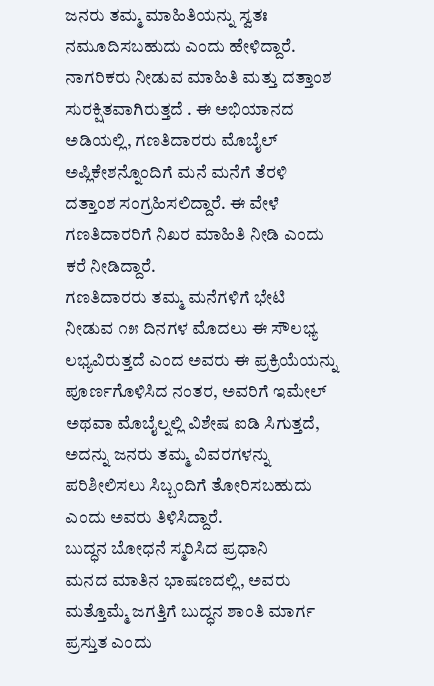ಜನರು ತಮ್ಮ ಮಾಹಿತಿಯನ್ನು ಸ್ವತಃ ನಮೂದಿಸಬಹುದು ಎಂದು ಹೇಳಿದ್ದಾರೆ.
ನಾಗರಿಕರು ನೀಡುವ ಮಾಹಿತಿ ಮತ್ತು ದತ್ತಾಂಶ ಸುರಕ್ಷಿತವಾಗಿರುತ್ತದೆ . ಈ ಅಭಿಯಾನದ ಅಡಿಯಲ್ಲಿ, ಗಣತಿದಾರರು ಮೊಬೈಲ್ ಅಪ್ಲಿಕೇಶನ್ನೊಂದಿಗೆ ಮನೆ ಮನೆಗೆ ತೆರಳಿ ದತ್ತಾಂಶ ಸಂಗ್ರಹಿಸಲಿದ್ದಾರೆ. ಈ ವೇಳೆ ಗಣತಿದಾರರಿಗೆ ನಿಖರ ಮಾಹಿತಿ ನೀಡಿ ಎಂದು ಕರೆ ನೀಡಿದ್ದಾರೆ.
ಗಣತಿದಾರರು ತಮ್ಮ ಮನೆಗಳಿಗೆ ಭೇಟಿ ನೀಡುವ ೧೫ ದಿನಗಳ ಮೊದಲು ಈ ಸೌಲಭ್ಯ ಲಭ್ಯವಿರುತ್ತದೆ ಎಂದ ಅವರು ಈ ಪ್ರಕ್ರಿಯೆಯನ್ನು ಪೂರ್ಣಗೊಳಿಸಿದ ನಂತರ, ಅವರಿಗೆ ಇಮೇಲ್ ಅಥವಾ ಮೊಬೈಲ್ನಲ್ಲಿ ವಿಶೇಷ ಐಡಿ ಸಿಗುತ್ತದೆ, ಅದನ್ನು ಜನರು ತಮ್ಮ ವಿವರಗಳನ್ನು ಪರಿಶೀಲಿಸಲು ಸಿಬ್ಬಂದಿಗೆ ತೋರಿಸಬಹುದು ಎಂದು ಅವರು ತಿಳಿಸಿದ್ದಾರೆ.
ಬುದ್ಧನ ಬೋಧನೆ ಸ್ಮರಿಸಿದ ಪ್ರಧಾನಿ
ಮನದ ಮಾತಿನ ಭಾಷಣದಲ್ಲಿ, ಅವರು ಮತ್ತೊಮ್ಮೆ ಜಗತ್ತಿಗೆ ಬುದ್ಧನ ಶಾಂತಿ ಮಾರ್ಗ ಪ್ರಸ್ತುತ ಎಂದು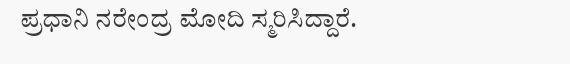ಪ್ರಧಾನಿ ನರೇಂದ್ರ ಮೋದಿ ಸ್ಮರಿಸಿದ್ದಾರೆ.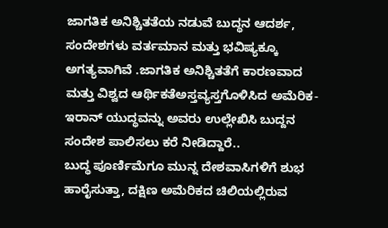ಜಾಗತಿಕ ಅನಿಶ್ಚಿತತೆಯ ನಡುವೆ ಬುದ್ಧನ ಆದರ್ಶ, ಸಂದೇಶಗಳು ವರ್ತಮಾನ ಮತ್ತು ಭವಿಷ್ಯಕ್ಕೂ ಅಗತ್ಯವಾಗಿವೆ .ಜಾಗತಿಕ ಅನಿಶ್ಚಿತತೆಗೆ ಕಾರಣವಾದ ಮತ್ತು ವಿಶ್ವದ ಆರ್ಥಿಕತೆಅಸ್ತವ್ಯಸ್ತಗೊಳಿಸಿದ ಅಮೆರಿಕ-ಇರಾನ್ ಯುದ್ಧವನ್ನು ಅವರು ಉಲ್ಲೇಖಿಸಿ ಬುದ್ದನ ಸಂದೇಶ ಪಾಲಿಸಲು ಕರೆ ನೀಡಿದ್ದಾರೆ..
ಬುದ್ಧ ಪೂರ್ಣಿಮೆಗೂ ಮುನ್ನ ದೇಶವಾಸಿಗಳಿಗೆ ಶುಭ ಹಾರೈಸುತ್ತಾ, ದಕ್ಷಿಣ ಅಮೆರಿಕದ ಚಿಲಿಯಲ್ಲಿರುವ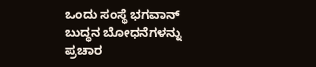ಒಂದು ಸಂಸ್ಥೆ ಭಗವಾನ್ ಬುದ್ಧನ ಬೋಧನೆಗಳನ್ನು ಪ್ರಚಾರ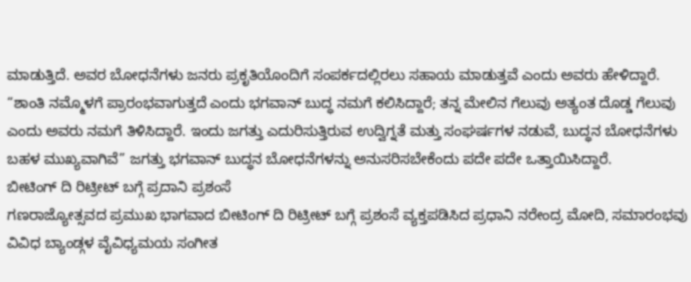ಮಾಡುತ್ತಿದೆ. ಅವರ ಬೋಧನೆಗಳು ಜನರು ಪ್ರಕೃತಿಯೊಂದಿಗೆ ಸಂಪರ್ಕದಲ್ಲಿರಲು ಸಹಾಯ ಮಾಡುತ್ತವೆ ಎಂದು ಅವರು ಹೇಳಿದ್ದಾರೆ.
“ಶಾಂತಿ ನಮ್ಮೊಳಗೆ ಪ್ರಾರಂಭವಾಗುತ್ತದೆ ಎಂದು ಭಗವಾನ್ ಬುದ್ಧ ನಮಗೆ ಕಲಿಸಿದ್ದಾರೆ; ತನ್ನ ಮೇಲಿನ ಗೆಲುವು ಅತ್ಯಂತ ದೊಡ್ಡ ಗೆಲುವು ಎಂದು ಅವರು ನಮಗೆ ತಿಳಿಸಿದ್ದಾರೆ. ಇಂದು ಜಗತ್ತು ಎದುರಿಸುತ್ತಿರುವ ಉದ್ವಿಗ್ನತೆ ಮತ್ತು ಸಂಘರ್ಷಗಳ ನಡುವೆ, ಬುದ್ಧನ ಬೋಧನೆಗಳು ಬಹಳ ಮುಖ್ಯವಾಗಿವೆ” ಜಗತ್ತು ಭಗವಾನ್ ಬುದ್ಧನ ಬೋಧನೆಗಳನ್ನು ಅನುಸರಿಸಬೇಕೆಂದು ಪದೇ ಪದೇ ಒತ್ತಾಯಿಸಿದ್ದಾರೆ.
ಬೀಟಿಂಗ್ ದಿ ರಿಟ್ರೀಟ್ ಬಗ್ಗೆ ಪ್ರದಾನಿ ಪ್ರಶಂಸೆ
ಗಣರಾಜ್ಯೋತ್ಸವದ ಪ್ರಮುಖ ಭಾಗವಾದ ಬೀಟಿಂಗ್ ದಿ ರಿಟ್ರೀಟ್ ಬಗ್ಗೆ ಪ್ರಶಂಸೆ ವ್ಯಕ್ತಪಡಿಸಿದ ಪ್ರಧಾನಿ ನರೇಂದ್ರ ಮೋದಿ, ಸಮಾರಂಭವು ವಿವಿಧ ಬ್ಯಾಂಡ್ಗಳ ವೈವಿಧ್ಯಮಯ ಸಂಗೀತ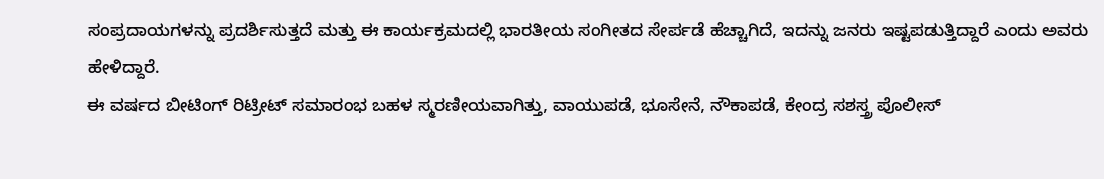ಸಂಪ್ರದಾಯಗಳನ್ನು ಪ್ರದರ್ಶಿಸುತ್ತದೆ ಮತ್ತು ಈ ಕಾರ್ಯಕ್ರಮದಲ್ಲಿ ಭಾರತೀಯ ಸಂಗೀತದ ಸೇರ್ಪಡೆ ಹೆಚ್ಚಾಗಿದೆ, ಇದನ್ನು ಜನರು ಇಷ್ಟಪಡುತ್ತಿದ್ದಾರೆ ಎಂದು ಅವರು ಹೇಳಿದ್ದಾರೆ.
ಈ ವರ್ಷದ ಬೀಟಿಂಗ್ ರಿಟ್ರೀಟ್ ಸಮಾರಂಭ ಬಹಳ ಸ್ಮರಣೀಯವಾಗಿತ್ತು, ವಾಯುಪಡೆ, ಭೂಸೇನೆ, ನೌಕಾಪಡೆ, ಕೇಂದ್ರ ಸಶಸ್ತ್ರ ಪೊಲೀಸ್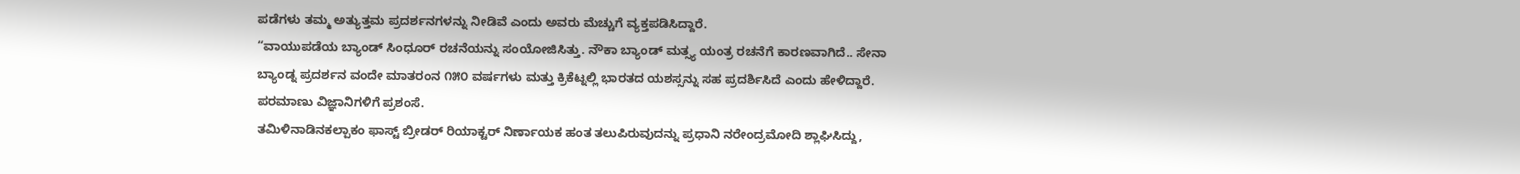ಪಡೆಗಳು ತಮ್ಮ ಅತ್ಯುತ್ತಮ ಪ್ರದರ್ಶನಗಳನ್ನು ನೀಡಿವೆ ಎಂದು ಅವರು ಮೆಚ್ಚುಗೆ ವ್ಯಕ್ತಪಡಿಸಿದ್ದಾರೆ.
“ವಾಯುಪಡೆಯ ಬ್ಯಾಂಡ್ ಸಿಂಧೂರ್ ರಚನೆಯನ್ನು ಸಂಯೋಜಿಸಿತ್ತು. ನೌಕಾ ಬ್ಯಾಂಡ್ ಮತ್ಸ್ಯ ಯಂತ್ರ ರಚನೆಗೆ ಕಾರಣವಾಗಿದೆ.. ಸೇನಾ ಬ್ಯಾಂಡ್ನ ಪ್ರದರ್ಶನ ವಂದೇ ಮಾತರಂನ ೧೫೦ ವರ್ಷಗಳು ಮತ್ತು ಕ್ರಿಕೆಟ್ನಲ್ಲಿ ಭಾರತದ ಯಶಸ್ಸನ್ನು ಸಹ ಪ್ರದರ್ಶಿಸಿದೆ ಎಂದು ಹೇಳಿದ್ದಾರೆ.
ಪರಮಾಣು ವಿಜ್ಞಾನಿಗಳಿಗೆ ಪ್ರಶಂಸೆ.
ತಮಿಳಿನಾಡಿನಕಲ್ಪಾಕಂ ಫಾಸ್ಟ್ ಬ್ರೀಡರ್ ರಿಯಾಕ್ಟರ್ ನಿರ್ಣಾಯಕ ಹಂತ ತಲುಪಿರುವುದನ್ನು ಪ್ರಧಾನಿ ನರೇಂದ್ರಮೋದಿ ಶ್ಲಾಘಿಸಿದ್ದು,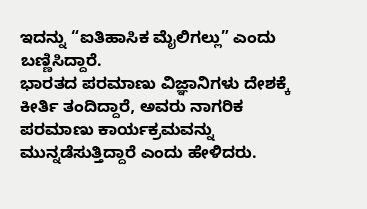ಇದನ್ನು “ಐತಿಹಾಸಿಕ ಮೈಲಿಗಲ್ಲು” ಎಂದು ಬಣ್ಣಿಸಿದ್ದಾರೆ.
ಭಾರತದ ಪರಮಾಣು ವಿಜ್ಞಾನಿಗಳು ದೇಶಕ್ಕೆ ಕೀರ್ತಿ ತಂದಿದ್ದಾರೆ, ಅವರು ನಾಗರಿಕ ಪರಮಾಣು ಕಾರ್ಯಕ್ರಮವನ್ನು ಮುನ್ನಡೆಸುತ್ತಿದ್ದಾರೆ ಎಂದು ಹೇಳಿದರು.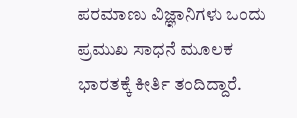ಪರಮಾಣು ವಿಜ್ಞಾನಿಗಳು ಒಂದು ಪ್ರಮುಖ ಸಾಧನೆ ಮೂಲಕ ಭಾರತಕ್ಕೆ ಕೀರ್ತಿ ತಂದಿದ್ದಾರೆ.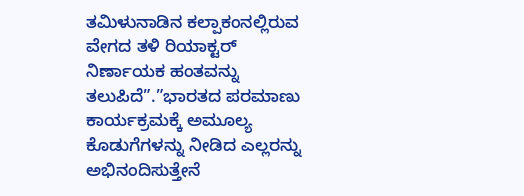ತಮಿಳುನಾಡಿನ ಕಲ್ಪಾಕಂನಲ್ಲಿರುವ ವೇಗದ ತಳಿ ರಿಯಾಕ್ಟರ್ ನಿರ್ಣಾಯಕ ಹಂತವನ್ನು ತಲುಪಿದೆ”.”ಭಾರತದ ಪರಮಾಣು ಕಾರ್ಯಕ್ರಮಕ್ಕೆ ಅಮೂಲ್ಯ ಕೊಡುಗೆಗಳನ್ನು ನೀಡಿದ ಎಲ್ಲರನ್ನು ಅಭಿನಂದಿಸುತ್ತೇನೆ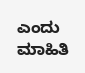ಎಂದು ಮಾಹಿತಿ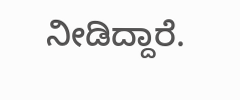ನೀಡಿದ್ದಾರೆ.